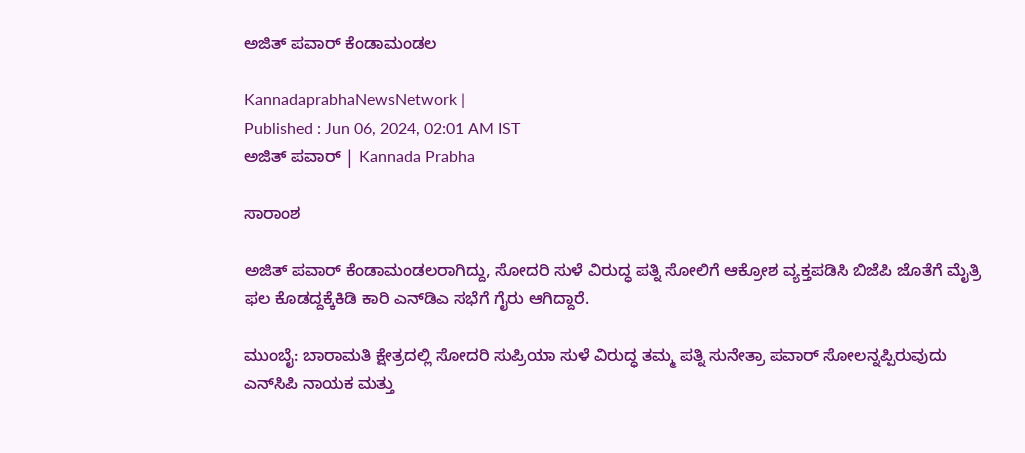ಅಜಿತ್‌ ಪವಾರ್‌ ಕೆಂಡಾಮಂಡಲ

KannadaprabhaNewsNetwork |
Published : Jun 06, 2024, 02:01 AM IST
ಅಜಿತ್ ಪವಾರ್‌ | Kannada Prabha

ಸಾರಾಂಶ

ಅಜಿತ್‌ ಪವಾರ್‌ ಕೆಂಡಾಮಂಡಲರಾಗಿದ್ದು, ಸೋದರಿ ಸುಳೆ ವಿರುದ್ಧ ಪತ್ನಿ ಸೋಲಿಗೆ ಆಕ್ರೋಶ ವ್ಯಕ್ತಪಡಿಸಿ ಬಿಜೆಪಿ ಜೊತೆಗೆ ಮೈತ್ರಿ ಫಲ ಕೊಡದ್ದಕ್ಕೆಕಿಡಿ ಕಾರಿ ಎನ್‌ಡಿಎ ಸಭೆಗೆ ಗೈರು ಆಗಿದ್ದಾರೆ.

ಮುಂಬೈ: ಬಾರಾಮತಿ ಕ್ಷೇತ್ರದಲ್ಲಿ ಸೋದರಿ ಸುಪ್ರಿಯಾ ಸುಳೆ ವಿರುದ್ಧ ತಮ್ಮ ಪತ್ನಿ ಸುನೇತ್ರಾ ಪವಾರ್ ಸೋಲನ್ನಪ್ಪಿರುವುದು ಎನ್‌ಸಿಪಿ ನಾಯಕ ಮತ್ತು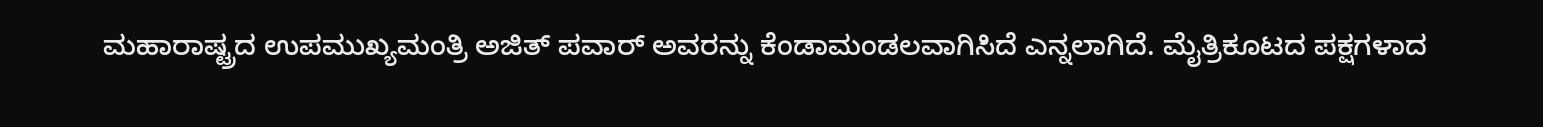ಮಹಾರಾಷ್ಟ್ರದ ಉಪಮುಖ್ಯಮಂತ್ರಿ ಅಜಿತ್‌ ಪವಾರ್‌ ಅವರನ್ನು ಕೆಂಡಾಮಂಡಲವಾಗಿಸಿದೆ ಎನ್ನಲಾಗಿದೆ. ಮೈತ್ರಿಕೂಟದ ಪಕ್ಷಗಳಾದ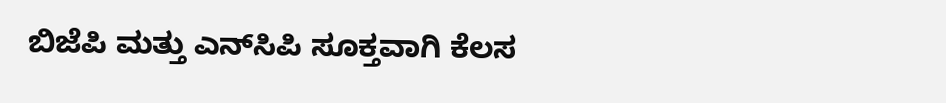ಬಿಜೆಪಿ ಮತ್ತು ಎನ್‌ಸಿಪಿ ಸೂಕ್ತವಾಗಿ ಕೆಲಸ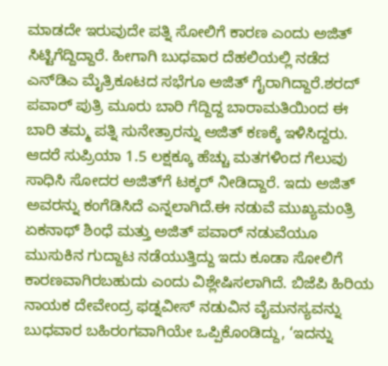ಮಾಡದೇ ಇರುವುದೇ ಪತ್ನಿ ಸೋಲಿಗೆ ಕಾರಣ ಎಂದು ಅಜಿತ್‌ ಸಿಟ್ಟಿಗೆದ್ದಿದ್ದಾರೆ. ಹೀಗಾಗಿ ಬುಧವಾರ ದೆಹಲಿಯಲ್ಲಿ ನಡೆದ ಎನ್‌ಡಿಎ ಮೈತ್ರಿಕೂಟದ ಸಭೆಗೂ ಅಜಿತ್‌ ಗೈರಾಗಿದ್ದಾರೆ.ಶರದ್‌ ಪವಾರ್‌ ಪುತ್ರಿ ಮೂರು ಬಾರಿ ಗೆದ್ದಿದ್ದ ಬಾರಾಮತಿಯಿಂದ ಈ ಬಾರಿ ತಮ್ಮ ಪತ್ನಿ ಸುನೇತ್ರಾರನ್ನು ಅಜಿತ್ ಕಣಕ್ಕೆ ಇಳಿಸಿದ್ದರು. ಆದರೆ ಸುಪ್ರಿಯಾ 1.5 ಲಕ್ಷಕ್ಕೂ ಹೆಚ್ಚು ಮತಗಳಿಂದ ಗೆಲುವು ಸಾಧಿಸಿ ಸೋದರ ಅಜಿತ್‌ಗೆ ಟಕ್ಕರ್‌ ನೀಡಿದ್ದಾರೆ. ಇದು ಅಜಿತ್‌ ಅವರನ್ನು ಕಂಗೆಡಿಸಿದೆ ಎನ್ನಲಾಗಿದೆ.ಈ ನಡುವೆ ಮುಖ್ಯಮಂತ್ರಿ ಏಕನಾಥ್‌ ಶಿಂಧೆ ಮತ್ತು ಅಜಿತ್‌ ಪವಾರ್‌ ನಡುವೆಯೂ ಮುಸುಕಿನ ಗುದ್ದಾಟ ನಡೆಯುತ್ತಿದ್ದು ಇದು ಕೂಡಾ ಸೋಲಿಗೆ ಕಾರಣವಾಗಿರಬಹುದು ಎಂದು ವಿಶ್ಲೇಷಿಸಲಾಗಿದೆ. ಬಿಜೆಪಿ ಹಿರಿಯ ನಾಯಕ ದೇವೇಂದ್ರ ಫಡ್ನವೀಸ್‌ ನಡುವಿನ ವೈಮನಸ್ಯವನ್ನು ಬುಧವಾರ ಬಹಿರಂಗವಾಗಿಯೇ ಒಪ್ಪಿಕೊಂಡಿದ್ದು, ‘ಇದನ್ನು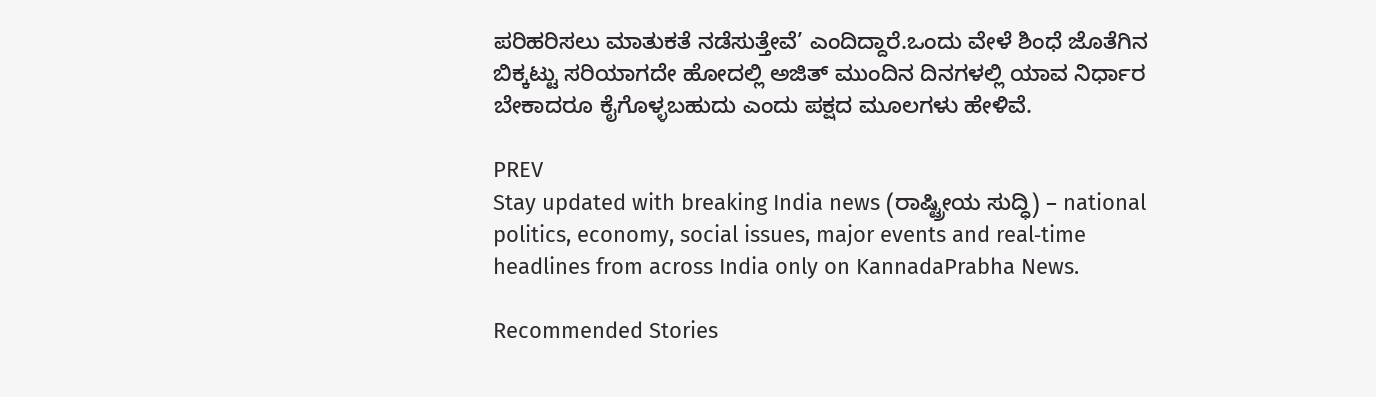ಪರಿಹರಿಸಲು ಮಾತುಕತೆ ನಡೆಸುತ್ತೇವೆ’ ಎಂದಿದ್ದಾರೆ.ಒಂದು ವೇಳೆ ಶಿಂಧೆ ಜೊತೆಗಿನ ಬಿಕ್ಕಟ್ಟು ಸರಿಯಾಗದೇ ಹೋದಲ್ಲಿ ಅಜಿತ್‌ ಮುಂದಿನ ದಿನಗಳಲ್ಲಿ ಯಾವ ನಿರ್ಧಾರ ಬೇಕಾದರೂ ಕೈಗೊಳ್ಳಬಹುದು ಎಂದು ಪಕ್ಷದ ಮೂಲಗಳು ಹೇಳಿವೆ.

PREV
Stay updated with breaking India news (ರಾಷ್ಟ್ರೀಯ ಸುದ್ಧಿ) – national politics, economy, social issues, major events and real‑time headlines from across India only on KannadaPrabha News.

Recommended Stories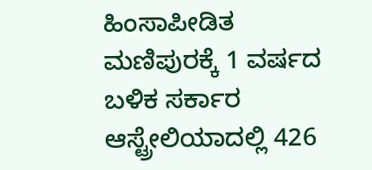ಹಿಂಸಾಪೀಡಿತ ಮಣಿಪುರಕ್ಕೆ 1 ವರ್ಷದ ಬಳಿಕ ಸರ್ಕಾರ
ಆಸ್ಟ್ರೇಲಿಯಾದಲ್ಲಿ 426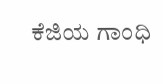ಕೆಜಿಯ ಗಾಂಧಿ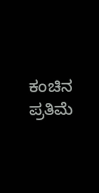ಕಂಚಿನ ಪ್ರತಿಮೆ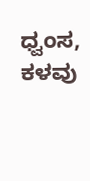ಧ್ವಂಸ, ಕಳವು